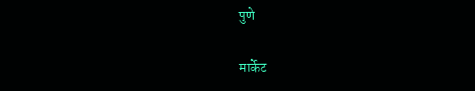पुणे

मार्केट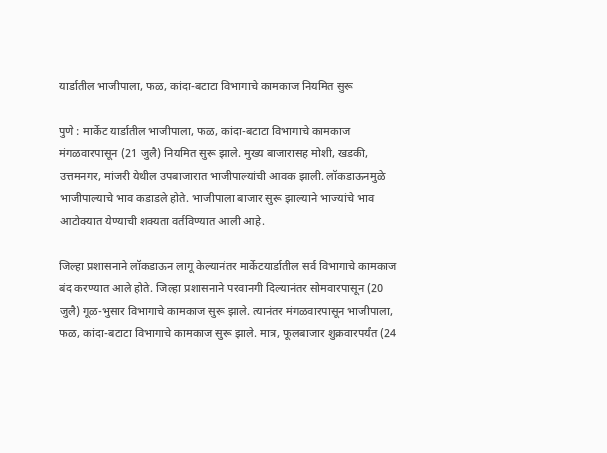यार्डातील भाजीपाला, फळ, कांदा-बटाटा विभागाचे कामकाज नियमित सुरू

पुणे : मार्केट यार्डातील भाजीपाला, फळ, कांदा-बटाटा विभागाचे कामकाज मंगळवारपासून (21 जुलै) नियमित सुरू झाले. मुख्य बाजारासह मोशी, खडकी, उत्तमनगर, मांजरी येथील उपबाजारात भाजीपाल्यांची आवक झाली. लॉकडाऊनमुळे भाजीपाल्याचे भाव कडाडले होते. भाजीपाला बाजार सुरू झाल्याने भाज्यांचे भाव आटोक्‍यात येण्याची शक्‍यता वर्तविण्यात आली आहे.

जिल्हा प्रशासनाने लॉकडाऊन लागू केल्यानंतर मार्केटयार्डातील सर्व विभागाचे कामकाज बंद करण्यात आले होते. जिल्हा प्रशासनाने परवानगी दिल्यानंतर सोमवारपासून (20 जुलै) गूळ-भुसार विभागाचे कामकाज सुरू झाले. त्यानंतर मंगळवारपासून भाजीपाला, फळ, कांदा-बटाटा विभागाचे कामकाज सुरू झाले. मात्र, फूलबाजार शुक्रवारपर्यंत (24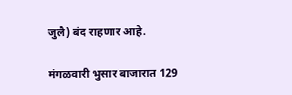जुलै) बंद राहणार आहे.

मंगळवारी भुसार बाजारात 129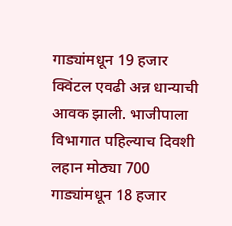गाड्यांमधून 19 हजार क्विंटल एवढी अन्न धान्याची आवक झाली. भाजीपाला विभागात पहिल्याच दिवशी लहान मोठ्या 700 गाड्यांमधून 18 हजार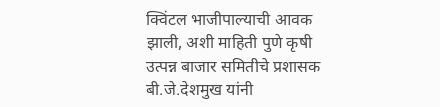क्विंटल भाजीपाल्याची आवक झाली, अशी माहिती पुणे कृषी उत्पन्न बाजार समितीचे प्रशासक बी.जे.देशमुख यांनी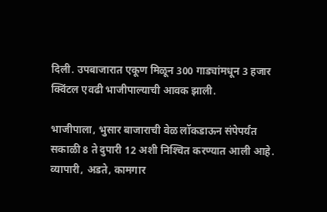दिली. उपबाजारात एकूण मिळून 300 गाड्यांमधून 3 हजार क्विंटल एवढी भाजीपाल्याची आवक झाली.

भाजीपाला, भुसार बाजाराची वेळ लॉकडाऊन संपेपर्यंत सकाळी 8 ते दुपारी 12 अशी निश्‍चित करण्यात आली आहे. व्यापारी, अडते, कामगार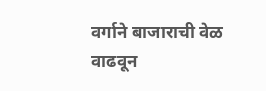वर्गाने बाजाराची वेळ वाढवून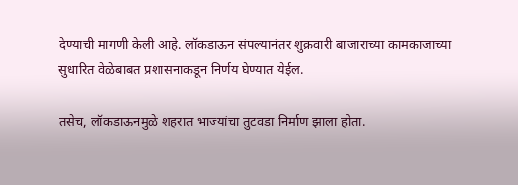देण्याची मागणी केली आहे. लॉकडाऊन संपल्यानंतर शुक्रवारी बाजाराच्या कामकाजाच्या सुधारित वेळेबाबत प्रशासनाकडून निर्णय घेण्यात येईल.

तसेच, लॉकडाऊनमुळे शहरात भाज्यांचा तुटवडा निर्माण झाला होता.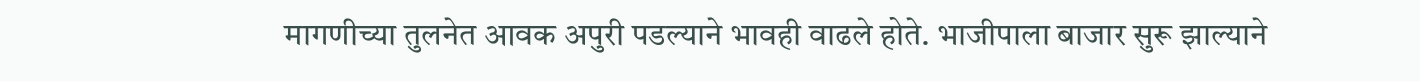मागणीच्या तुलनेत आवक अपुरी पडल्याने भावही वाढले होते. भाजीपाला बाजार सुरू झाल्याने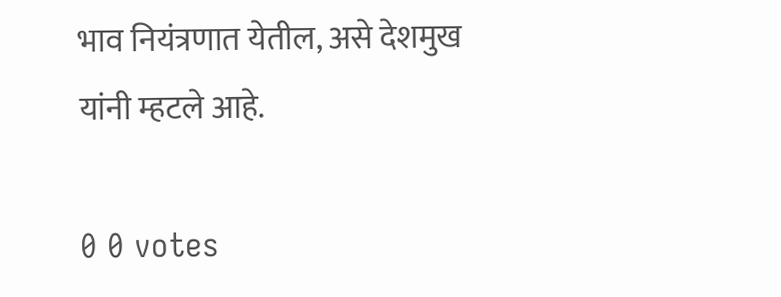भाव नियंत्रणात येतील, असे देशमुख यांनी म्हटले आहे.

0 0 votes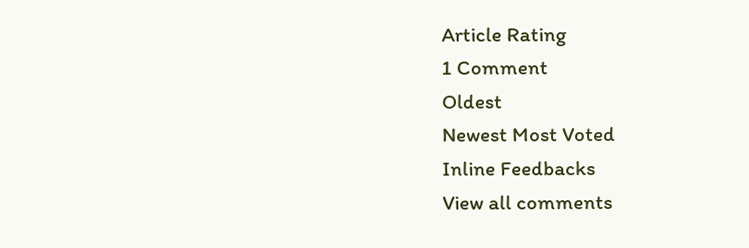Article Rating
1 Comment
Oldest
Newest Most Voted
Inline Feedbacks
View all comments